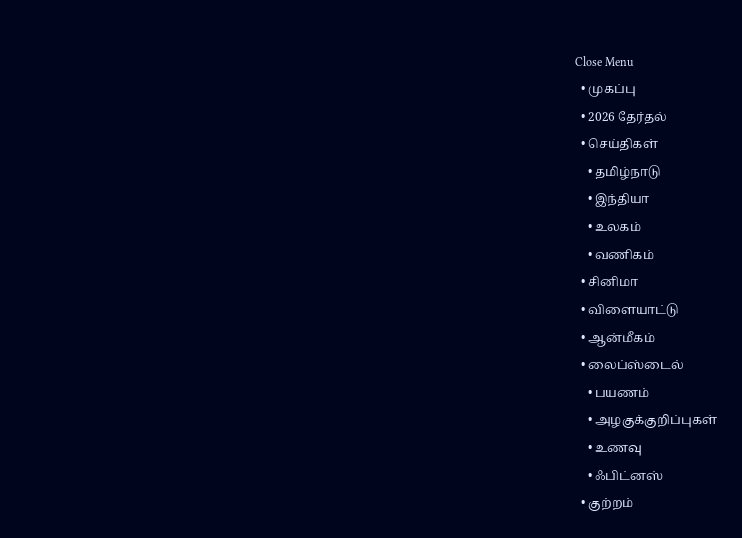Close Menu
  • முகப்பு
  • 2026 தேர்தல்
  • செய்திகள்
    • தமிழ்நாடு
    • இந்தியா
    • உலகம்
    • வணிகம்
  • சினிமா
  • விளையாட்டு
  • ஆன்மீகம்
  • லைப்ஸ்டைல்
    • பயணம்
    • அழகுக்குறிப்புகள்
    • உணவு
    • ஃபிட்னஸ்
  • குற்றம்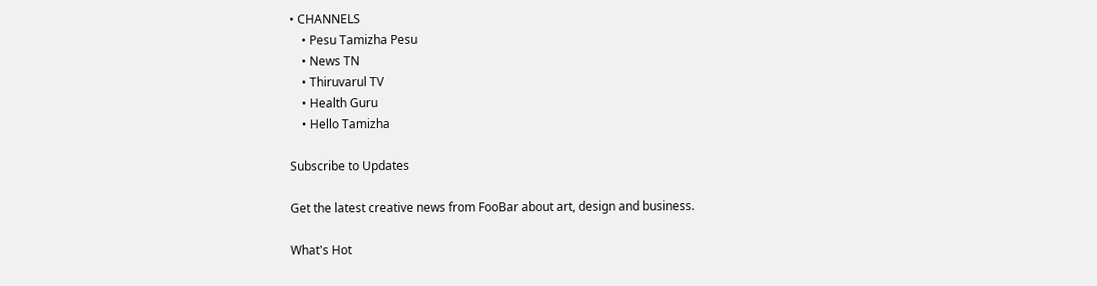• CHANNELS
    • Pesu Tamizha Pesu
    • News TN
    • Thiruvarul TV
    • Health Guru
    • Hello Tamizha

Subscribe to Updates

Get the latest creative news from FooBar about art, design and business.

What's Hot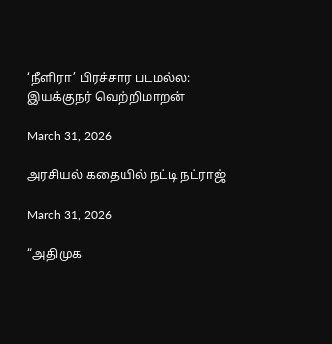‘நீளிரா’ பிரச்சார படமல்ல: இயக்குநர் வெற்றிமாறன்

March 31, 2026

அரசியல் கதையில் நட்டி நட்ராஜ்

March 31, 2026

“அதிமுக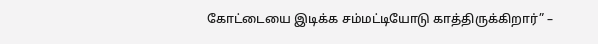கோட்டையை இடிக்க சம்மட்டியோடு காத்திருக்கிறார்” –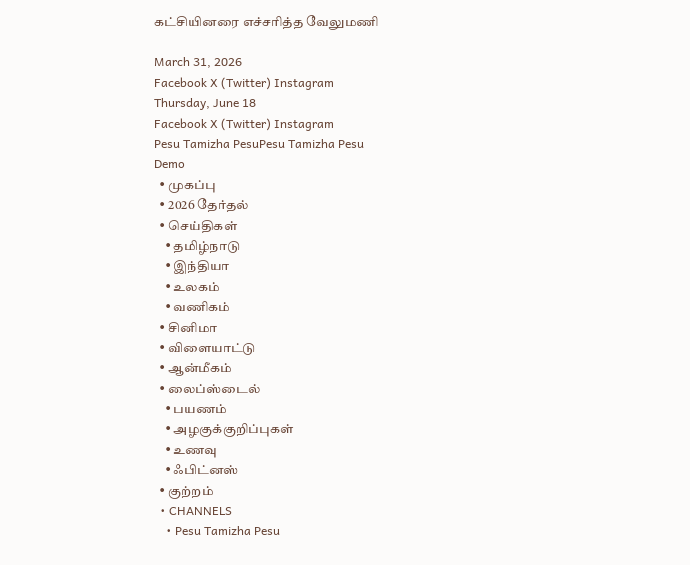கட்சியினரை எச்சரித்த வேலுமணி

March 31, 2026
Facebook X (Twitter) Instagram
Thursday, June 18
Facebook X (Twitter) Instagram
Pesu Tamizha PesuPesu Tamizha Pesu
Demo
  • முகப்பு
  • 2026 தேர்தல்
  • செய்திகள்
    • தமிழ்நாடு
    • இந்தியா
    • உலகம்
    • வணிகம்
  • சினிமா
  • விளையாட்டு
  • ஆன்மீகம்
  • லைப்ஸ்டைல்
    • பயணம்
    • அழகுக்குறிப்புகள்
    • உணவு
    • ஃபிட்னஸ்
  • குற்றம்
  • CHANNELS
    • Pesu Tamizha Pesu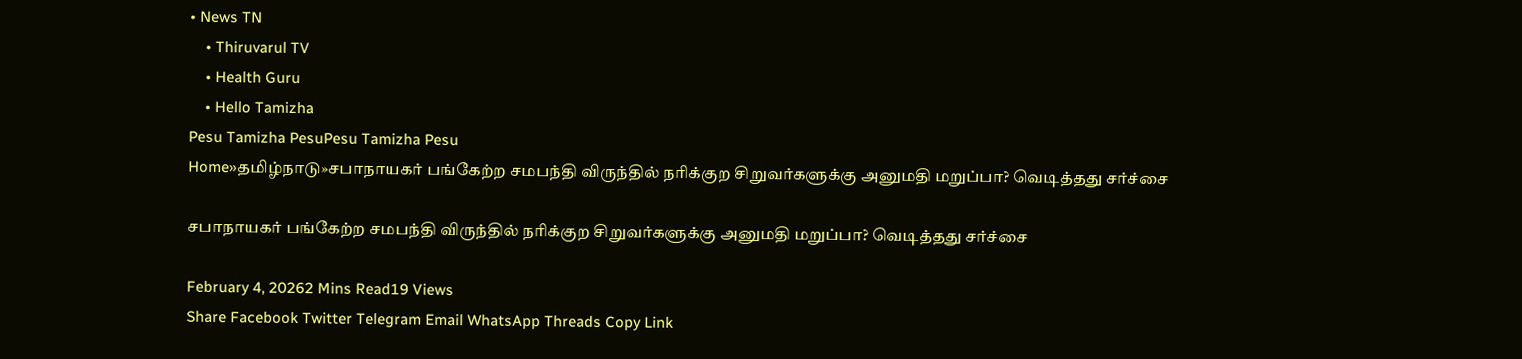• News TN
    • Thiruvarul TV
    • Health Guru
    • Hello Tamizha
Pesu Tamizha PesuPesu Tamizha Pesu
Home»தமிழ்நாடு»சபாநாயகர் பங்கேற்ற சமபந்தி விருந்தில் நரிக்குற சிறுவர்களுக்கு அனுமதி மறுப்பா? வெடித்தது சர்ச்சை

சபாநாயகர் பங்கேற்ற சமபந்தி விருந்தில் நரிக்குற சிறுவர்களுக்கு அனுமதி மறுப்பா? வெடித்தது சர்ச்சை

February 4, 20262 Mins Read19 Views
Share Facebook Twitter Telegram Email WhatsApp Threads Copy Link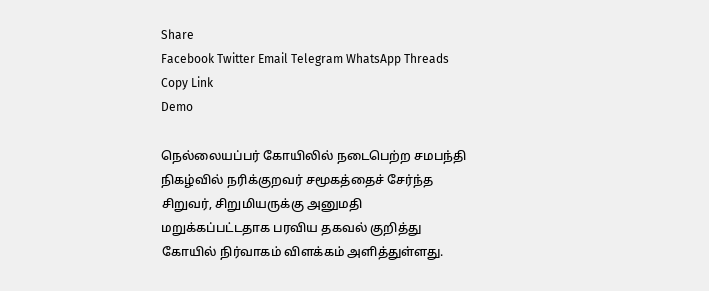Share
Facebook Twitter Email Telegram WhatsApp Threads Copy Link
Demo

நெல்லையப்பர் கோயிலில் நடைபெற்ற சமபந்தி நிகழ்வில் நரிக்குறவர் சமூகத்தைச் சேர்ந்த சிறுவர், சிறுமியருக்கு அனுமதி மறுக்கப்பட்டதாக பரவிய தகவல் குறித்து கோயில் நிர்வாகம் விளக்கம் அளித்துள்ளது.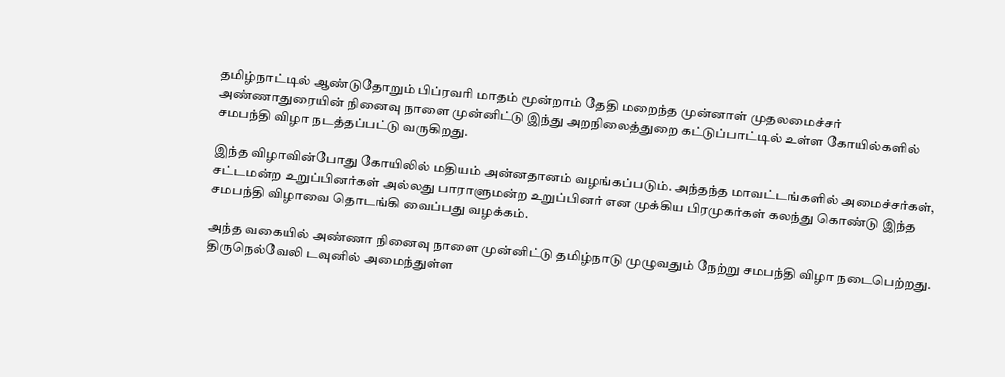தமிழ்நாட்டில் ஆண்டுதோறும் பிப்ரவரி மாதம் மூன்றாம் தேதி மறைந்த முன்னாள் முதலமைச்சர் அண்ணாதுரையின் நினைவு நாளை முன்னிட்டு இந்து அறநிலைத்துறை கட்டுப்பாட்டில் உள்ள கோயில்களில் சமபந்தி விழா நடத்தப்பட்டு வருகிறது.

இந்த விழாவின்போது கோயிலில் மதியம் அன்னதானம் வழங்கப்படும். அந்தந்த மாவட்டங்களில் அமைச்சர்கள், சட்டமன்ற உறுப்பினர்கள் அல்லது பாராளுமன்ற உறுப்பினர் என முக்கிய பிரமுகர்கள் கலந்து கொண்டு இந்த சமபந்தி விழாவை தொடங்கி வைப்பது வழக்கம்.

அந்த வகையில் அண்ணா நினைவு நாளை முன்னிட்டு தமிழ்நாடு முழுவதும் நேற்று சமபந்தி விழா நடைபெற்றது. திருநெல்வேலி டவுனில் அமைந்துள்ள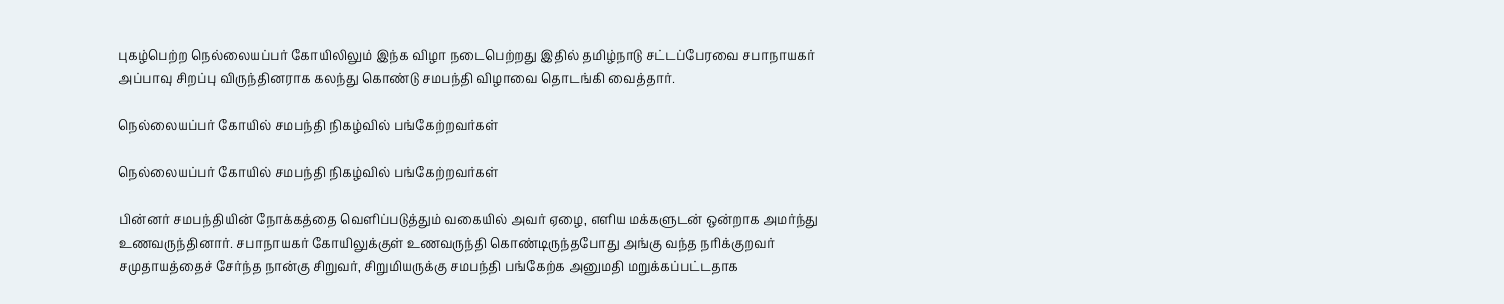புகழ்பெற்ற நெல்லையப்பர் கோயிலிலும் இந்க விழா நடைபெற்றது இதில் தமிழ்நாடு சட்டப்பேரவை சபாநாயகர் அப்பாவு சிறப்பு விருந்தினராக கலந்து கொண்டு சமபந்தி விழாவை தொடங்கி வைத்தார்.

நெல்லையப்பர் கோயில் சமபந்தி நிகழ்வில் பங்கேற்றவர்கள்

நெல்லையப்பர் கோயில் சமபந்தி நிகழ்வில் பங்கேற்றவர்கள்

பின்னர் சமபந்தியின் நோக்கத்தை வெளிப்படுத்தும் வகையில் அவர் ஏழை, எளிய மக்களுடன் ஒன்றாக அமர்ந்து உணவருந்தினார். சபாநாயகர் கோயிலுக்குள் உணவருந்தி கொண்டிருந்தபோது அங்கு வந்த நரிக்குறவர் சமுதாயத்தைச் சேர்ந்த நான்கு சிறுவர், சிறுமியருக்கு சமபந்தி பங்கேற்க அனுமதி மறுக்கப்பட்டதாக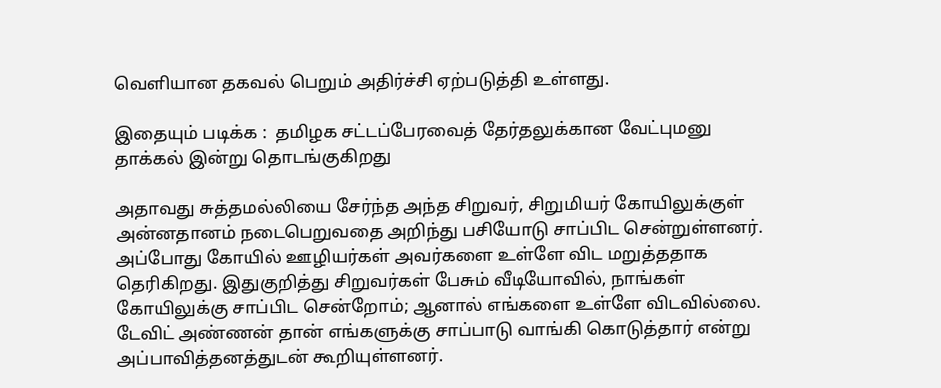வெளியான தகவல் பெறும் அதிர்ச்சி ஏற்படுத்தி உள்ளது.

இதையும் படிக்க :  தமிழக சட்டப்பேரவைத் தேர்தலுக்கான வேட்புமனு தாக்கல் இன்று தொடங்குகிறது

அதாவது சுத்தமல்லியை சேர்ந்த அந்த சிறுவர், சிறுமியர் கோயிலுக்குள் அன்னதானம் நடைபெறுவதை அறிந்து பசியோடு சாப்பிட சென்றுள்ளனர். அப்போது கோயில் ஊழியர்கள் அவர்களை உள்ளே விட மறுத்ததாக தெரிகிறது. இதுகுறித்து சிறுவர்கள் பேசும் வீடியோவில், நாங்கள் கோயிலுக்கு சாப்பிட சென்றோம்; ஆனால் எங்களை உள்ளே விடவில்லை. டேவிட் அண்ணன் தான் எங்களுக்கு சாப்பாடு வாங்கி கொடுத்தார் என்று அப்பாவித்தனத்துடன் கூறியுள்ளனர்.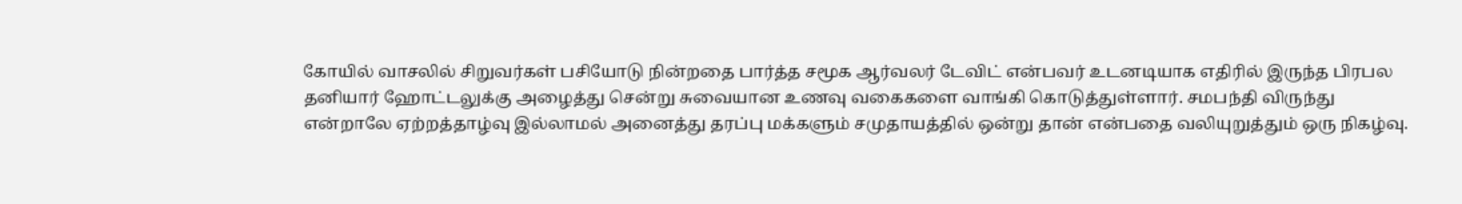கோயில் வாசலில் சிறுவர்கள் பசியோடு நின்றதை பார்த்த சமூக ஆர்வலர் டேவிட் என்பவர் உடனடியாக எதிரில் இருந்த பிரபல தனியார் ஹோட்டலுக்கு அழைத்து சென்று சுவையான உணவு வகைகளை வாங்கி கொடுத்துள்ளார். சமபந்தி விருந்து என்றாலே ஏற்றத்தாழ்வு இல்லாமல் அனைத்து தரப்பு மக்களும் சமுதாயத்தில் ஒன்று தான் என்பதை வலியுறுத்தும் ஒரு நிகழ்வு.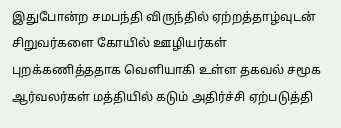இதுபோன்ற சமபந்தி விருந்தில் ஏற்றத்தாழ்வுடன் சிறுவர்களை கோயில் ஊழியர்கள் புறக்கணித்ததாக வெளியாகி உள்ள தகவல் சமூக ஆர்வலர்கள் மத்தியில் கடும் அதிர்ச்சி ஏற்படுத்தி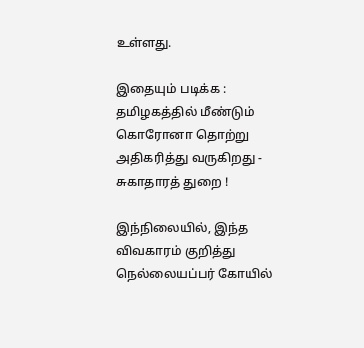உள்ளது.

இதையும் படிக்க :  தமிழகத்தில் மீண்டும் கொரோனா தொற்று அதிகரித்து வருகிறது - சுகாதாரத் துறை !

இந்நிலையில், இந்த விவகாரம் குறித்து நெல்லையப்பர் கோயில்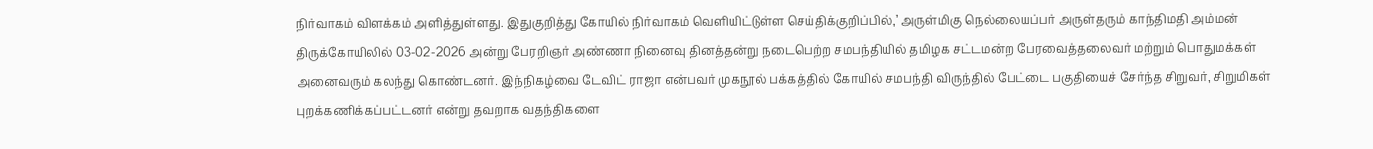நிர்வாகம் விளக்கம் அளித்துள்ளது. இதுகுறித்து கோயில் நிர்வாகம் வெளியிட்டுள்ள செய்திக்குறிப்பில்,’ அருள்மிகு நெல்லையப்பர் அருள்தரும் காந்திமதி அம்மன் திருக்கோயிலில் 03-02-2026 அன்று பேரறிஞர் அண்ணா நினைவு தினத்தன்று நடைபெற்ற சமபந்தியில் தமிழக சட்டமன்ற பேரவைத்தலைவர் மற்றும் பொதுமக்கள் அனைவரும் கலந்து கொண்டனர். இந்நிகழ்வை டேவிட் ராஜா என்பவர் முகநூல் பக்கத்தில் கோயில் சமபந்தி விருந்தில் பேட்டை பகுதியைச் சேர்ந்த சிறுவர், சிறுமிகள் புறக்கணிக்கப்பட்டனர் என்று தவறாக வதந்திகளை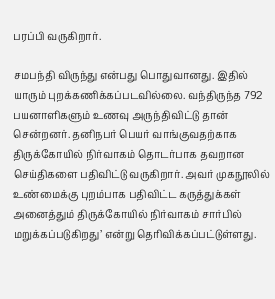பரப்பி வருகிறார்.

சமபந்தி விருந்து என்பது பொதுவானது. இதில் யாரும் புறக்கணிக்கப்படவில்லை. வந்திருந்த 792 பயனாளிகளும் உணவு அருந்திவிட்டு தான் சென்றனர். தனிநபர் பெயர் வாங்குவதற்காக திருக்கோயில் நிர்வாகம் தொடர்பாக தவறான செய்திகளை பதிவிட்டு வருகிறார். அவர் முகநூலில் உண்மைக்கு புறம்பாக பதிவிட்ட கருத்துக்கள் அனைத்தும் திருக்கோயில் நிர்வாகம் சார்பில் மறுக்கப்படுகிறது’ என்று தெரிவிக்கப்பட்டுள்ளது.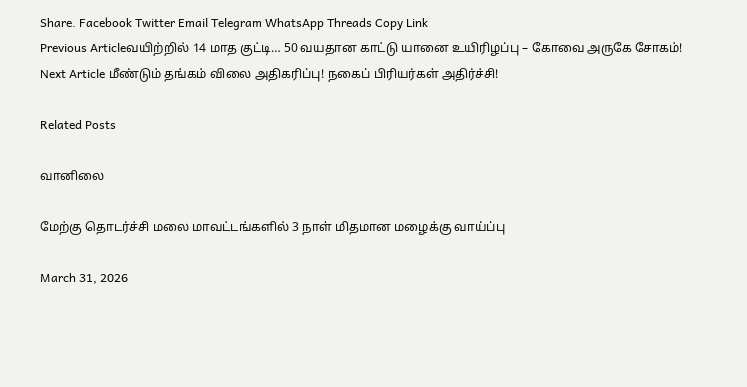Share. Facebook Twitter Email Telegram WhatsApp Threads Copy Link
Previous Articleவயிற்றில் 14 மாத குட்டி… 50 வயதான காட்டு யானை உயிரிழப்பு – கோவை அருகே சோகம்!
Next Article மீண்டும் தங்கம் விலை அதிகரிப்பு! நகைப் பிரியர்கள் அதிர்ச்சி!

Related Posts

வானிலை

மேற்கு தொடர்ச்சி மலை மாவட்டங்களில் 3 நாள் மிதமான மழைக்கு வாய்ப்பு

March 31, 2026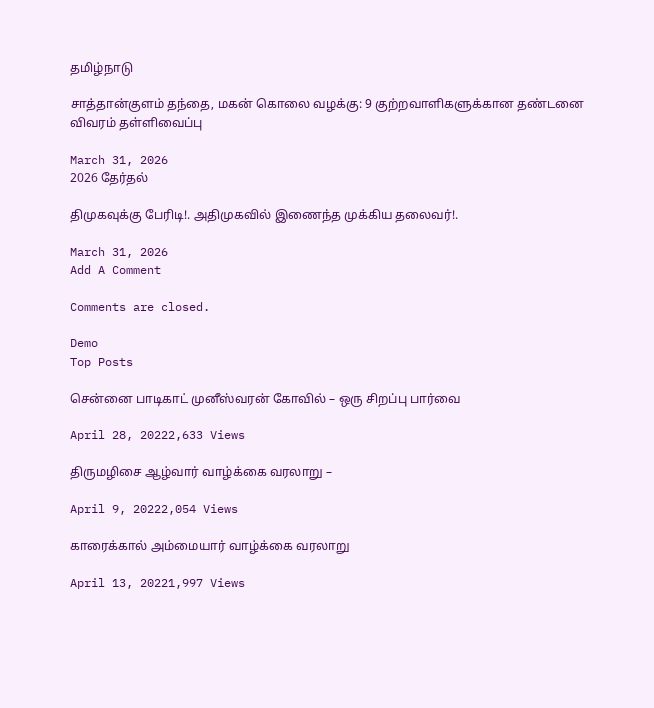தமிழ்நாடு

சாத்தான்குளம் தந்தை, மகன் கொலை வழக்கு: 9 குற்றவாளிகளுக்கான தண்டனை விவரம் தள்ளிவைப்பு

March 31, 2026
2026 தேர்தல்

திமுகவுக்கு பேரிடி!. அதிமுகவில் இணைந்த முக்கிய தலைவர்!.

March 31, 2026
Add A Comment

Comments are closed.

Demo
Top Posts

சென்னை பாடிகாட் முனீஸ்வரன் கோவில் – ஒரு சிறப்பு பார்வை

April 28, 20222,633 Views

திருமழிசை ஆழ்வார் வாழ்க்கை வரலாறு –

April 9, 20222,054 Views

காரைக்கால் அம்மையார் வாழ்க்கை வரலாறு

April 13, 20221,997 Views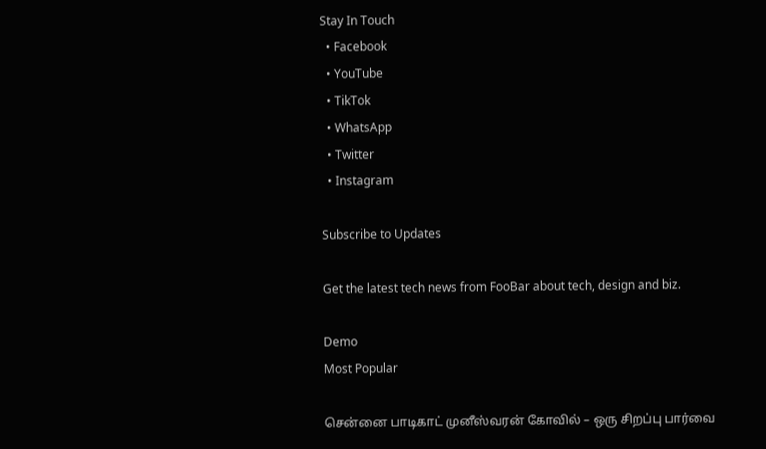Stay In Touch
  • Facebook
  • YouTube
  • TikTok
  • WhatsApp
  • Twitter
  • Instagram

Subscribe to Updates

Get the latest tech news from FooBar about tech, design and biz.

Demo
Most Popular

சென்னை பாடிகாட் முனீஸ்வரன் கோவில் – ஒரு சிறப்பு பார்வை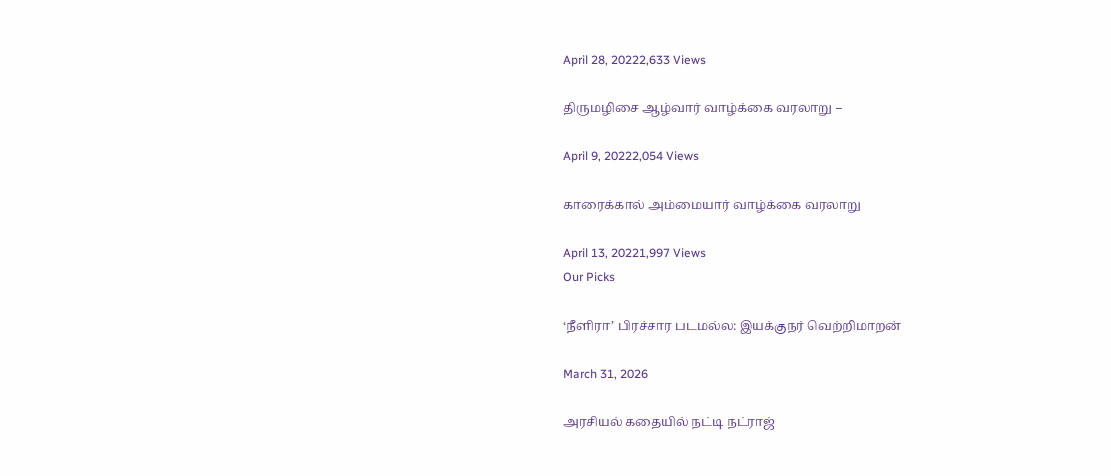April 28, 20222,633 Views

திருமழிசை ஆழ்வார் வாழ்க்கை வரலாறு –

April 9, 20222,054 Views

காரைக்கால் அம்மையார் வாழ்க்கை வரலாறு

April 13, 20221,997 Views
Our Picks

‘நீளிரா’ பிரச்சார படமல்ல: இயக்குநர் வெற்றிமாறன்

March 31, 2026

அரசியல் கதையில் நட்டி நட்ராஜ்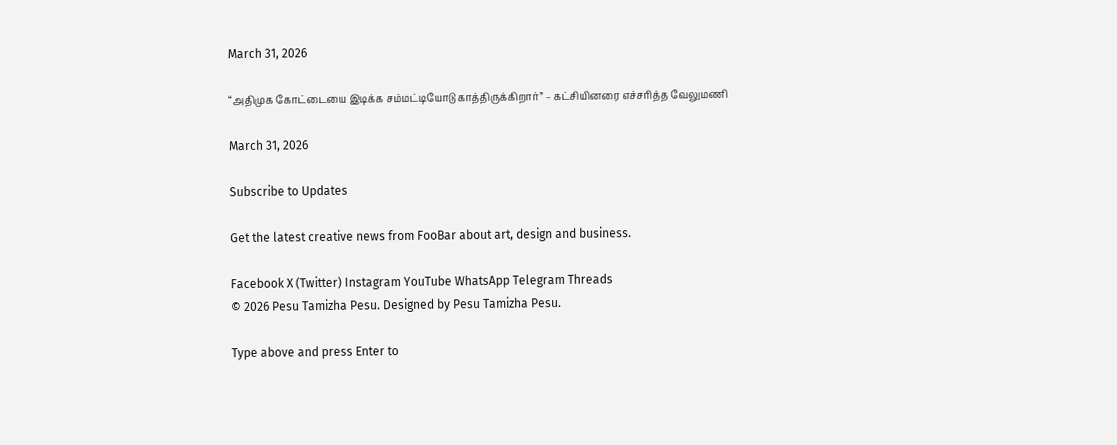March 31, 2026

“அதிமுக கோட்டையை இடிக்க சம்மட்டியோடு காத்திருக்கிறார்” – கட்சியினரை எச்சரித்த வேலுமணி

March 31, 2026

Subscribe to Updates

Get the latest creative news from FooBar about art, design and business.

Facebook X (Twitter) Instagram YouTube WhatsApp Telegram Threads
© 2026 Pesu Tamizha Pesu. Designed by Pesu Tamizha Pesu.

Type above and press Enter to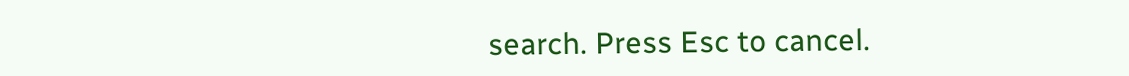search. Press Esc to cancel.